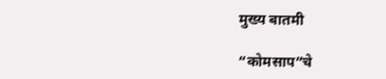मुख्य बातमी

“कोमसाप”चे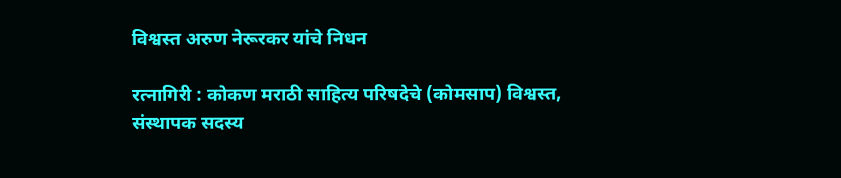विश्वस्त अरुण नेरूरकर यांचे निधन

रत्नागिरी : कोकण मराठी साहित्य परिषदेचे (कोमसाप) विश्वस्त, संस्थापक सदस्य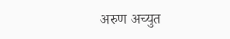अरुण अच्युत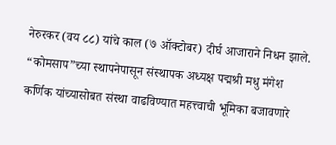नेरुरकर (वय ८८) यांचे काल (७ ऑक्टोबर) दीर्घ आजाराने निधन झाले. “कोमसाप”च्या स्थापनेपासून संस्थापक अध्यक्ष पद्मश्री मधु मंगेश कर्णिक यांच्यासोबत संस्था वाढविण्यात महत्त्वाची भूमिका बजावणारे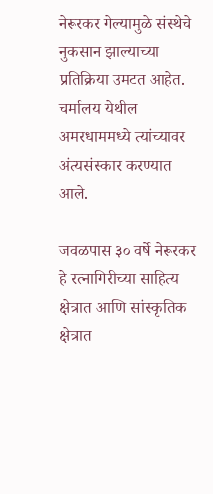नेरूरकर गेल्यामुळे संस्थेचे नुकसान झाल्याच्या प्रतिक्रिया उमटत आहेत. चर्मालय येथील अमरधाममध्ये त्यांच्यावर अंत्यसंस्कार करण्यात आले.

जवळपास ३० वर्षे नेरूरकर हे रत्नागिरीच्या साहित्य क्षेत्रात आणि सांस्कृतिक क्षेत्रात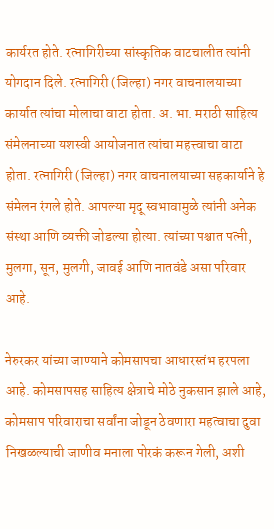कार्यरत होते. रत्नागिरीच्या सांस्कृतिक वाटचालीत त्यांनी योगदान दिले. रत्नागिरी (जिल्हा) नगर वाचनालयाच्या कार्यात त्यांचा मोलाचा वाटा होता. अ. भा. मराठी साहित्य संमेलनाच्या यशस्वी आयोजनात त्यांचा महत्त्वाचा वाटा होता. रत्नागिरी (जिल्हा) नगर वाचनालयाच्या सहकार्याने हे संमेलन रंगले होते. आपल्या मृदू स्वभावामुळे त्यांनी अनेक संस्था आणि व्यक्ती जोडल्या होत्या. त्यांच्या पश्चात पत्नी, मुलगा, सून, मुलगी, जावई आणि नातवंडे असा परिवार आहे.

नेरुरकर यांच्या जाण्याने कोमसापचा आधारस्तंभ हरपला आहे. कोमसापसह साहित्य क्षेत्राचे मोठे नुकसान झाले आहे, कोमसाप परिवाराचा सर्वांना जोडून ठेवणारा महत्वाचा दुवा निखळल्याची जाणीव मनाला पोरकं करून गेली, अशी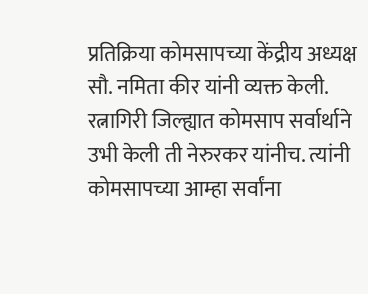प्रतिक्रिया कोमसापच्या केंद्रीय अध्यक्ष सौ. नमिता कीर यांनी व्यक्त केली. रत्नागिरी जिल्ह्यात कोमसाप सर्वार्थाने उभी केली ती नेरुरकर यांनीच. त्यांनी कोमसापच्या आम्हा सर्वांना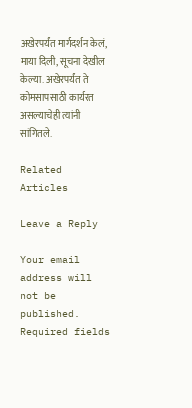अखेरपर्यंत मार्गदर्शन केलं, माया दिली, सूचना देखील केल्या. अखेरपर्यंत ते कोमसापसाठी कार्यरत असल्याचेही त्यांनी सांगितले.

Related Articles

Leave a Reply

Your email address will not be published. Required fields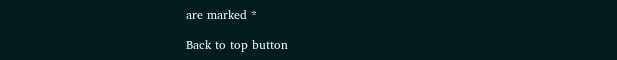are marked *

Back to top button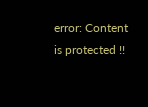error: Content is protected !!